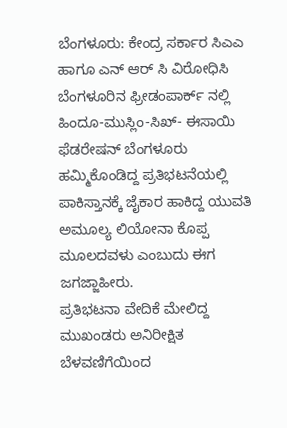ಬೆಂಗಳೂರು: ಕೇಂದ್ರ ಸರ್ಕಾರ ಸಿಎಎ ಹಾಗೂ ಎನ್ ಆರ್ ಸಿ ವಿರೋಧಿಸಿ ಬೆಂಗಳೂರಿನ ಫ್ರೀಡಂಪಾರ್ಕ್ ನಲ್ಲಿ ಹಿಂದೂ-ಮುಸ್ಲಿಂ-ಸಿಖ್- ಈಸಾಯಿ ಫೆಡರೇಷನ್ ಬೆಂಗಳೂರು ಹಮ್ಮಿಕೊಂಡಿದ್ದ ಪ್ರತಿಭಟನೆಯಲ್ಲಿ ಪಾಕಿಸ್ತಾನಕ್ಕೆ ಜೈಕಾರ ಹಾಕಿದ್ದ ಯುವತಿ ಅಮೂಲ್ಯ ಲಿಯೋನಾ ಕೊಪ್ಪ ಮೂಲದವಳು ಎಂಬುದು ಈಗ ಜಗಜ್ಜಾಹೀರು.
ಪ್ರತಿಭಟನಾ ವೇದಿಕೆ ಮೇಲಿದ್ದ ಮುಖಂಡರು ಅನಿರೀಕ್ಷಿತ ಬೆಳವಣಿಗೆಯಿಂದ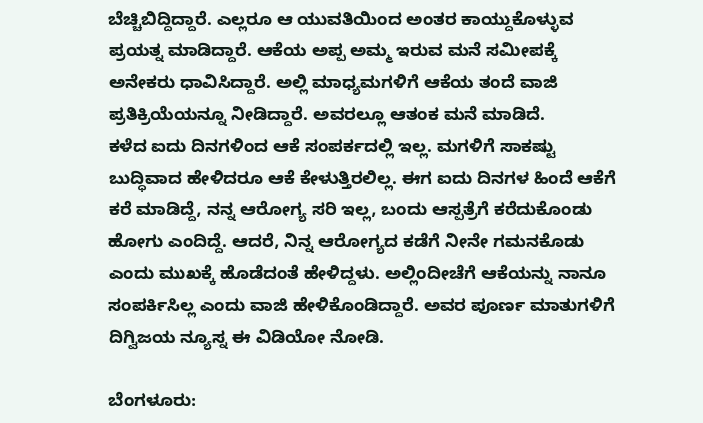ಬೆಚ್ಚಿಬಿದ್ದಿದ್ದಾರೆ. ಎಲ್ಲರೂ ಆ ಯುವತಿಯಿಂದ ಅಂತರ ಕಾಯ್ದುಕೊಳ್ಳುವ ಪ್ರಯತ್ನ ಮಾಡಿದ್ದಾರೆ. ಆಕೆಯ ಅಪ್ಪ ಅಮ್ಮ ಇರುವ ಮನೆ ಸಮೀಪಕ್ಕೆ ಅನೇಕರು ಧಾವಿಸಿದ್ದಾರೆ. ಅಲ್ಲಿ ಮಾಧ್ಯಮಗಳಿಗೆ ಆಕೆಯ ತಂದೆ ವಾಜಿ ಪ್ರತಿಕ್ರಿಯೆಯನ್ನೂ ನೀಡಿದ್ದಾರೆ. ಅವರಲ್ಲೂ ಆತಂಕ ಮನೆ ಮಾಡಿದೆ.
ಕಳೆದ ಐದು ದಿನಗಳಿಂದ ಆಕೆ ಸಂಪರ್ಕದಲ್ಲಿ ಇಲ್ಲ. ಮಗಳಿಗೆ ಸಾಕಷ್ಟು ಬುದ್ಧಿವಾದ ಹೇಳಿದರೂ ಆಕೆ ಕೇಳುತ್ತಿರಲಿಲ್ಲ. ಈಗ ಐದು ದಿನಗಳ ಹಿಂದೆ ಆಕೆಗೆ ಕರೆ ಮಾಡಿದ್ದೆ, ನನ್ನ ಆರೋಗ್ಯ ಸರಿ ಇಲ್ಲ, ಬಂದು ಆಸ್ಪತ್ರೆಗೆ ಕರೆದುಕೊಂಡು ಹೋಗು ಎಂದಿದ್ದೆ. ಆದರೆ, ನಿನ್ನ ಆರೋಗ್ಯದ ಕಡೆಗೆ ನೀನೇ ಗಮನಕೊಡು ಎಂದು ಮುಖಕ್ಕೆ ಹೊಡೆದಂತೆ ಹೇಳಿದ್ದಳು. ಅಲ್ಲಿಂದೀಚೆಗೆ ಆಕೆಯನ್ನು ನಾನೂ ಸಂಪರ್ಕಿಸಿಲ್ಲ ಎಂದು ವಾಜಿ ಹೇಳಿಕೊಂಡಿದ್ದಾರೆ. ಅವರ ಪೂರ್ಣ ಮಾತುಗಳಿಗೆ ದಿಗ್ವಿಜಯ ನ್ಯೂಸ್ನ ಈ ವಿಡಿಯೋ ನೋಡಿ.

ಬೆಂಗಳೂರು: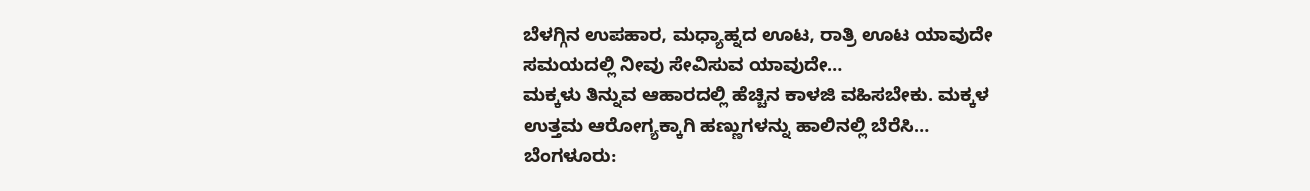ಬೆಳಗ್ಗಿನ ಉಪಹಾರ, ಮಧ್ಯಾಹ್ನದ ಊಟ, ರಾತ್ರಿ ಊಟ ಯಾವುದೇ ಸಮಯದಲ್ಲಿ ನೀವು ಸೇವಿಸುವ ಯಾವುದೇ…
ಮಕ್ಕಳು ತಿನ್ನುವ ಆಹಾರದಲ್ಲಿ ಹೆಚ್ಚಿನ ಕಾಳಜಿ ವಹಿಸಬೇಕು. ಮಕ್ಕಳ ಉತ್ತಮ ಆರೋಗ್ಯಕ್ಕಾಗಿ ಹಣ್ಣುಗಳನ್ನು ಹಾಲಿನಲ್ಲಿ ಬೆರೆಸಿ…
ಬೆಂಗಳೂರು: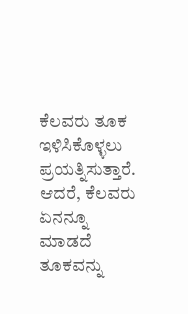ಕೆಲವರು ತೂಕ ಇಳಿಸಿಕೊಳ್ಳಲು ಪ್ರಯತ್ನಿಸುತ್ತಾರೆ. ಆದರೆ, ಕೆಲವರು ಏನನ್ನೂ ಮಾಡದೆ ತೂಕವನ್ನು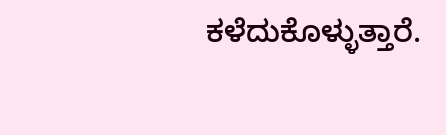ಕಳೆದುಕೊಳ್ಳುತ್ತಾರೆ.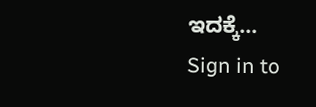ಇದಕ್ಕೆ…
Sign in to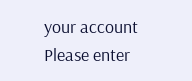your account
Please enter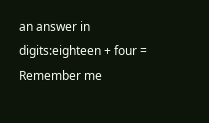an answer in digits:eighteen + four =
Remember me